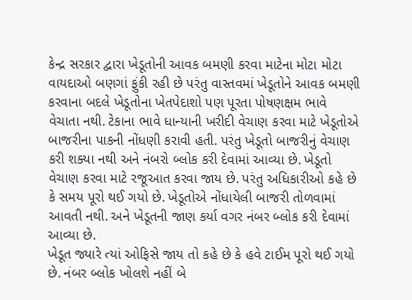કેન્દ્ર સરકાર દ્વારા ખેડૂતોની આવક બમણી કરવા માટેના મોટા મોટા વાયદાઓ બણગાં ફુંકી રહી છે પરંતુ વાસ્તવમાં ખેડૂતોને આવક બમણી કરવાના બદલે ખેડૂતોના ખેતપેદાશો પણ પૂરતા પોષણક્ષમ ભાવે વેચાતા નથી. ટેકાના ભાવે ધાન્યાની ખરીદી વેચાણ કરવા માટે ખેડૂતોએ બાજરીના પાકની નોંધણી કરાવી હતી. પરંતુ ખેડૂતો બાજરીનું વેચાણ કરી શક્યા નથી અને નંબરો બ્લોક કરી દેવામાં આવ્યા છે. ખેડૂતો વેચાણ કરવા માટે રજૂઆત કરવા જાય છે. પરંતુ અધિકારીઓ કહે છે કે સમય પૂરો થઈ ગયો છે. ખેડૂતોએ નોંધાયેલી બાજરી તોળવામાં આવતી નથી. અને ખેડૂતની જાણ કર્યા વગર નંબર બ્લોક કરી દેવામાં આવ્યા છે.
ખેડૂત જ્યારે ત્યાં ઓફિસે જાય તો કહે છે કે હવે ટાઈમ પૂરો થઈ ગયો છે. નંબર બ્લોક ખોલશે નહીં બે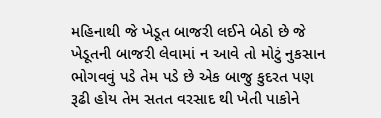મહિનાથી જે ખેડૂત બાજરી લઈને બેઠો છે જે ખેડૂતની બાજરી લેવામાં ન આવે તો મોટું નુકસાન ભોગવવું પડે તેમ પડે છે એક બાજુ કુદરત પણ રૂઢી હોય તેમ સતત વરસાદ થી ખેતી પાકોને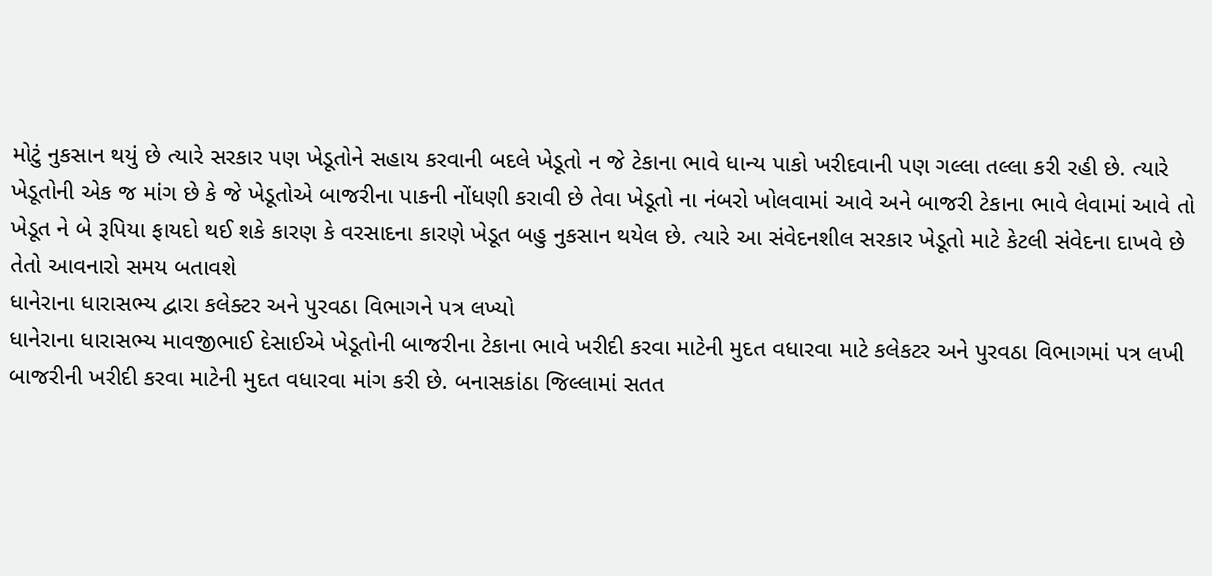મોટું નુકસાન થયું છે ત્યારે સરકાર પણ ખેડૂતોને સહાય કરવાની બદલે ખેડૂતો ન જે ટેકાના ભાવે ધાન્ય પાકો ખરીદવાની પણ ગલ્લા તલ્લા કરી રહી છે. ત્યારે ખેડૂતોની એક જ માંગ છે કે જે ખેડૂતોએ બાજરીના પાકની નોંધણી કરાવી છે તેવા ખેડૂતો ના નંબરો ખોલવામાં આવે અને બાજરી ટેકાના ભાવે લેવામાં આવે તો ખેડૂત ને બે રૂપિયા ફાયદો થઈ શકે કારણ કે વરસાદના કારણે ખેડૂત બહુ નુકસાન થયેલ છે. ત્યારે આ સંવેદનશીલ સરકાર ખેડૂતો માટે કેટલી સંવેદના દાખવે છે તેતો આવનારો સમય બતાવશે
ધાનેરાના ધારાસભ્ય દ્વારા કલેક્ટર અને પુરવઠા વિભાગને પત્ર લખ્યો
ધાનેરાના ધારાસભ્ય માવજીભાઈ દેસાઈએ ખેડૂતોની બાજરીના ટેકાના ભાવે ખરીદી કરવા માટેની મુદત વધારવા માટે કલેકટર અને પુરવઠા વિભાગમાં પત્ર લખી બાજરીની ખરીદી કરવા માટેની મુદત વધારવા માંગ કરી છે. બનાસકાંઠા જિલ્લામાં સતત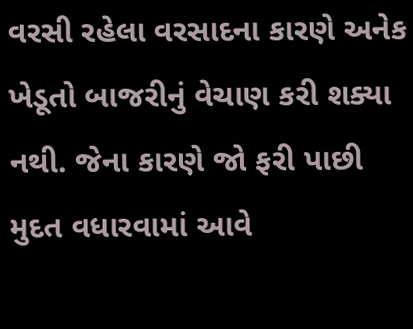વરસી રહેલા વરસાદના કારણે અનેક ખેડૂતો બાજરીનું વેચાણ કરી શક્યા નથી. જેના કારણે જો ફરી પાછી મુદત વધારવામાં આવે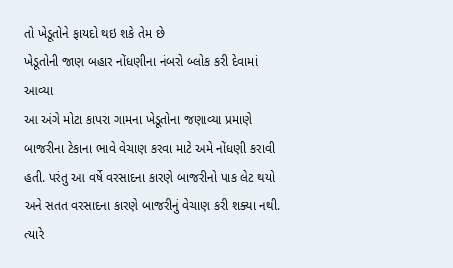તો ખેડૂતોને ફાયદો થઇ શકે તેમ છે
ખેડૂતોની જાણ બહાર નોંધણીના નંબરો બ્લોક કરી દેવામાં આવ્યા
આ અંગે મોટા કાપરા ગામના ખેડૂતોના જણાવ્યા પ્રમાણે બાજરીના ટેકાના ભાવે વેચાણ કરવા માટે અમે નોંધણી કરાવી હતી. પરંતુ આ વર્ષે વરસાદના કારણે બાજરીનો પાક લેટ થયો અને સતત વરસાદના કારણે બાજરીનું વેચાણ કરી શક્યા નથી. ત્યારે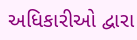અધિકારીઓ દ્વારા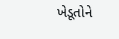ખેડૂતોને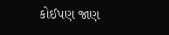કોઈપણ જાણ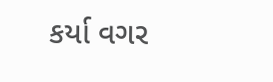કર્યા વગર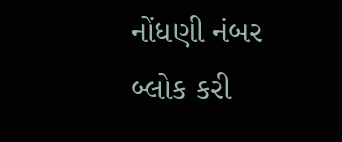નોંધણી નંબર બ્લોક કરી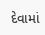દેવામાં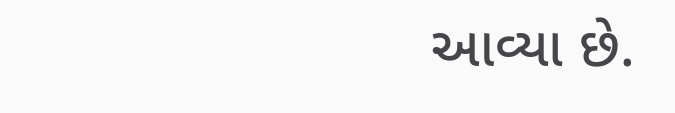આવ્યા છે.